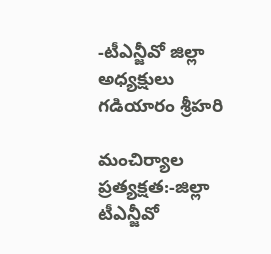-టీఎన్జీవో జిల్లా అధ్యక్షులు గడియారం శ్రీహరి

మంచిర్యాల ప్రత్యక్షత:-జిల్లా టీఎన్జీవో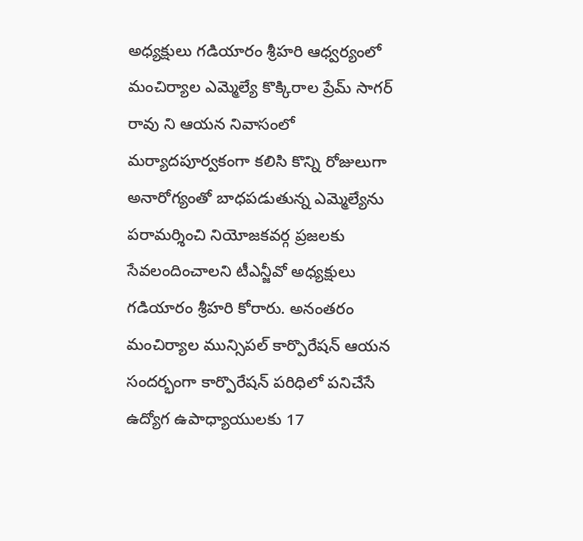అధ్యక్షులు గడియారం శ్రీహరి ఆధ్వర్యంలో మంచిర్యాల ఎమ్మెల్యే కొక్కిరాల ప్రేమ్ సాగర్ రావు ని ఆయన నివాసంలో మర్యాదపూర్వకంగా కలిసి కొన్ని రోజులుగా అనారోగ్యంతో బాధపడుతున్న ఎమ్మెల్యేను పరామర్శించి నియోజకవర్గ ప్రజలకు సేవలందించాలని టీఎన్జీవో అధ్యక్షులు గడియారం శ్రీహరి కోరారు. అనంతరం మంచిర్యాల మున్సిపల్ కార్పొరేషన్ ఆయన సందర్భంగా కార్పొరేషన్ పరిధిలో పనిచేసే ఉద్యోగ ఉపాధ్యాయులకు 17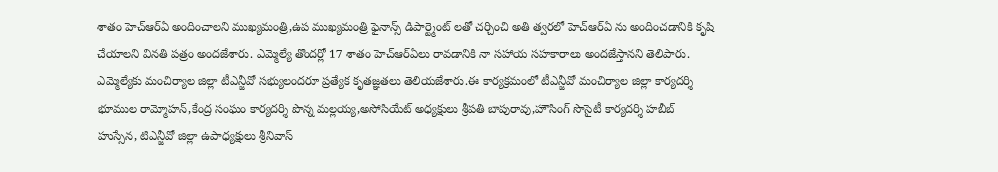శాతం హెచ్ఆర్ఏ అందించాలని ముఖ్యమంత్రి,ఉప ముఖ్యమంత్రి ఫైనాన్స్ డిపార్ట్మెంట్ లతో చర్చించి అతి త్వరలో హెచ్ఆర్ఏ ను అందించడానికి కృషి చేయాలని వినతి పత్రం అందజేశారు. ఎమ్మెల్యే తొందర్లో 17 శాతం హెచ్ఆర్ఏలు రావడానికి నా సహాయ సహకారాలు అందజేస్తానని తెలిపారు. ఎమ్మెల్యేకు మంచిర్యాల జిల్లా టీఎన్జీవో సభ్యులందరూ ప్రత్యేక కృతజ్ఞతలు తెలియజేశారు.ఈ కార్యక్రమంలో టీఎన్జీవో మంచిర్యాల జిల్లా కార్యదర్శి భూముల రామ్మోహన్,కేంద్ర సంఘం కార్యదర్శి పొన్న మల్లయ్య,అసోసియేట్ అధ్యక్షులు శ్రీపతి బాపురావు,హౌసింగ్ సొసైటీ కార్యదర్శి హబీబ్ హుస్సేన, టిఎన్జీవో జిల్లా ఉపాధ్యక్షులు శ్రీనివాస్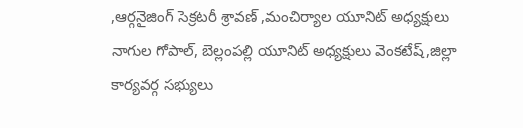,ఆర్గనైజింగ్ సెక్రటరీ శ్రావణ్ ,మంచిర్యాల యూనిట్ అధ్యక్షులు నాగుల గోపాల్, బెల్లంపల్లి యూనిట్ అధ్యక్షులు వెంకటేష్,జిల్లా కార్యవర్గ సభ్యులు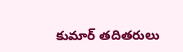కుమార్ తదితరులు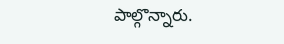పాల్గొన్నారు.